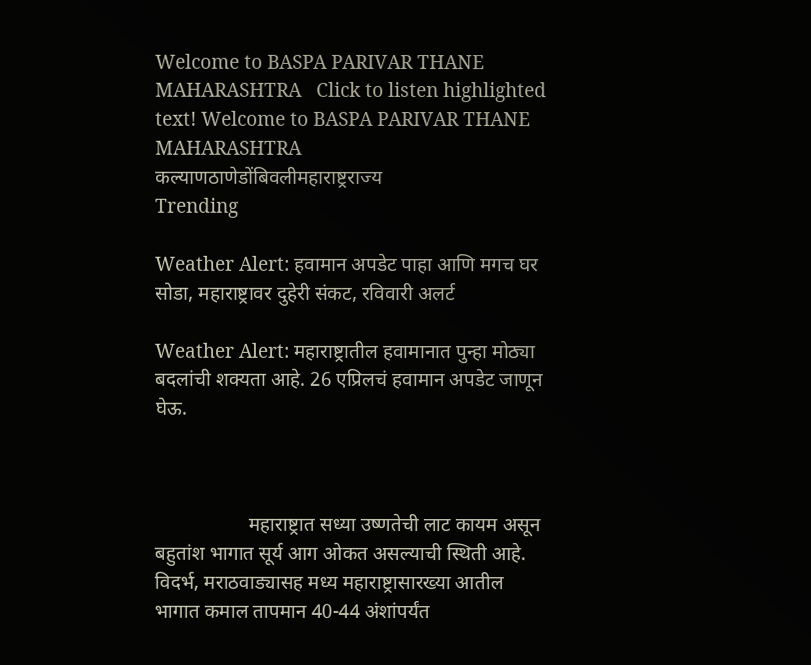Welcome to BASPA PARIVAR THANE MAHARASHTRA   Click to listen highlighted text! Welcome to BASPA PARIVAR THANE MAHARASHTRA
कल्याणठाणेडोंबिवलीमहाराष्ट्रराज्य
Trending

Weather Alert: हवामान अपडेट पाहा आणि मगच घर सोडा, महाराष्ट्रावर दुहेरी संकट, रविवारी अलर्ट

Weather Alert: महाराष्ट्रातील हवामानात पुन्हा मोठ्या बदलांची शक्यता आहे. 26 एप्रिलचं हवामान अपडेट जाणून घेऊ.



                   महाराष्ट्रात सध्या उष्णतेची लाट कायम असून बहुतांश भागात सूर्य आग ओकत असल्याची स्थिती आहे. विदर्भ, मराठवाड्यासह मध्य महाराष्ट्रासारख्या आतील भागात कमाल तापमान 40-44 अंशांपर्यंत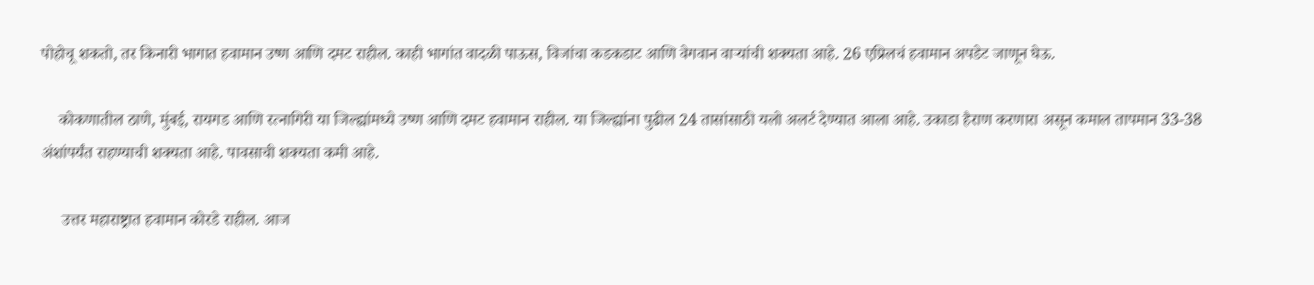पोहोचू शकतो, तर किनारी भागात हवामान उष्ण आणि दमट राहील. काही भागांत वादळी पाऊस, विजांचा कडकडाट आणि वेगवान वाऱ्यांची शक्यता आहे. 26 एप्रिलचं हवामान अपडेट जाणून घेऊ.

    कोकणातील ठाणे, मुंबई, रायगड आणि रत्नागिरी या जिल्ह्यांमध्ये उष्ण आणि दमट हवामान राहील. या जिल्ह्यांना पुढील 24 तासांसाठी यलो अलर्ट देण्यात आला आहे. उकाडा हैराण करणारा असून कमाल तापमान 33-38 अंशांपर्यंत राहण्याची शक्यता आहे. पावसाची शक्यता कमी आहे.

     उत्तर महाराष्ट्रात हवामान कोरडे राहील. आज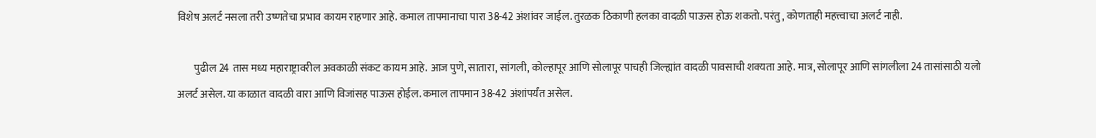विशेष अलर्ट नसला तरी उष्णतेचा प्रभाव कायम राहणार आहे. कमाल तापमानाचा पारा 38-42 अंशांवर जाईल. तुरळक ठिकाणी हलका वादळी पाऊस होऊ शकतो. परंतु, कोणताही महत्त्वाचा अलर्ट नाही.

        पुढील 24 तास मध्य महाराष्ट्रावरील अवकाळी संकट कायम आहे. आज पुणे, सातारा, सांगली, कोल्हापूर आणि सोलापूर पाचही जिल्ह्यांत वादळी पावसाची शक्यता आहे. मात्र, सोलापूर आणि सांगलीला 24 तासांसाठी यलो अलर्ट असेल. या काळात वादळी वारा आणि विजांसह पाऊस होईल. कमाल तापमान 38-42 अंशांपर्यंत असेल.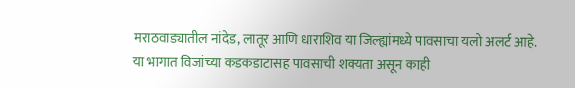मराठवाड्यातील नांदेड, लातूर आणि धाराशिव या जिल्ह्यांमध्ये पावसाचा यलो अलर्ट आहे. या भागात विजांच्या कडकडाटासह पावसाची शक्यता असून काही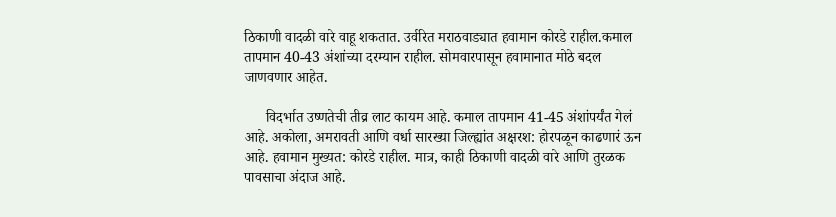ठिकाणी वादळी वारे वाहू शकतात. उर्वरित मराठवाड्यात हवामान कोरडे राहील.कमाल तापमान 40-43 अंशांच्या दरम्यान राहील. सोमवारपासून हवामानात मोठे बदल जाणवणार आहेत.

      विदर्भात उष्णतेची तीव्र लाट कायम आहे. कमाल तापमान 41-45 अंशांपर्यंत गेलं आहे. अकोला, अमरावती आणि वर्धा सारख्या जिल्ह्यांत अक्षरश: होरपळून काढणारं ऊन आहे. हवामान मुख्यत: कोरडे राहील. मात्र, काही ठिकाणी वादळी वारे आणि तुरळक पावसाचा अंदाज आहे.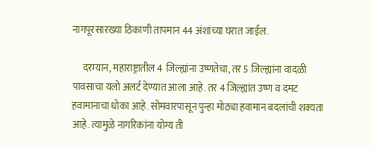नागपूरसारख्या ठिकाणी तापमान 44 अंशांच्या घरात जाईल.

     दरम्यान, महाराष्ट्रातील 4 जिल्ह्यांना उष्णतेचा, तर 5 जिल्ह्यांना वादळी पावसाचा यलो अलर्ट देण्यात आला आहे. तर 4 जिल्ह्यांत उष्ण व दमट हवामानाचा धोका आहे. सोमवारपासून पुन्हा मोठ्या हवामान बदलांची शक्यता आहे. त्यामुळे नागरिकांना योग्य ती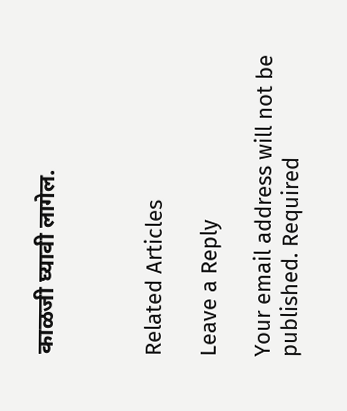काळजी घ्यावी लागेल.



Related Articles

Leave a Reply

Your email address will not be published. Required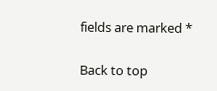fields are marked *

Back to top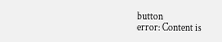button
error: Content is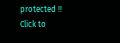protected !!
Click to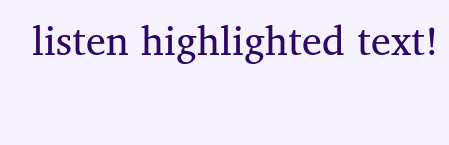listen highlighted text!